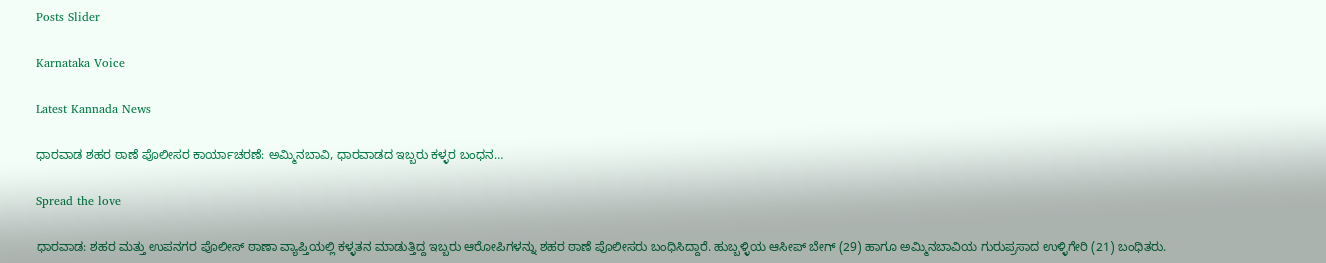Posts Slider

Karnataka Voice

Latest Kannada News

ಧಾರವಾಡ ಶಹರ ಠಾಣೆ ಪೊಲೀಸರ ಕಾರ್ಯಾಚರಣೆ: ಅಮ್ಮಿನಬಾವಿ, ಧಾರವಾಡದ ಇಬ್ಬರು ಕಳ್ಳರ ಬಂಧನ…

Spread the love

ಧಾರವಾಡ: ಶಹರ ಮತ್ತು ಉಪನಗರ ಪೊಲೀಸ್ ಠಾಣಾ ವ್ಯಾಪ್ತಿಯಲ್ಲಿ ಕಳ್ಳತನ ಮಾಡುತ್ತಿದ್ದ ಇಬ್ಬರು ಆರೋಪಿಗಳನ್ನು ಶಹರ ಠಾಣೆ ಪೊಲೀಸರು ಬಂಧಿಸಿದ್ದಾರೆ. ಹುಬ್ಬಳ್ಳಿಯ ಆಸೀಪ್ ಬೇಗ್ (29) ಹಾಗೂ ಅಮ್ಮಿನಬಾವಿಯ ಗುರುಪ್ರಸಾದ ಉಳ್ಳಿಗೇರಿ (21) ಬಂಧಿತರು.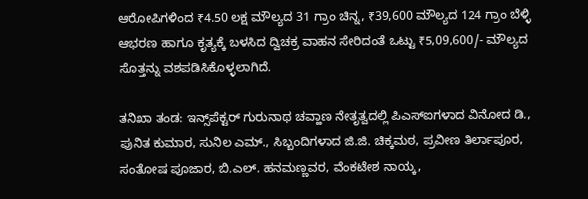ಆರೋಪಿಗಳಿಂದ ₹4.50 ಲಕ್ಷ ಮೌಲ್ಯದ 31 ಗ್ರಾಂ ಚಿನ್ನ, ₹39,600 ಮೌಲ್ಯದ 124 ಗ್ರಾಂ ಬೆಳ್ಳಿ ಆಭರಣ ಹಾಗೂ ಕೃತ್ಯಕ್ಕೆ ಬಳಸಿದ ದ್ವಿಚಕ್ರ ವಾಹನ ಸೇರಿದಂತೆ ಒಟ್ಟು ₹5,09,600/- ಮೌಲ್ಯದ ಸೊತ್ತನ್ನು ವಶಪಡಿಸಿಕೊಳ್ಳಲಾಗಿದೆ.

ತನಿಖಾ ತಂಡ: ಇನ್ಸ್‌ಪೆಕ್ಟರ್ ಗುರುನಾಥ ಚವ್ಹಾಣ ನೇತೃತ್ವದಲ್ಲಿ ಪಿಎಸ್‌ಐಗಳಾದ ವಿನೋದ ಡಿ., ಪುನಿತ ಕುಮಾರ, ಸುನಿಲ ಎಮ್., ಸಿಬ್ಬಂದಿಗಳಾದ ಜಿ.ಜಿ. ಚಿಕ್ಕಮಠ, ಪ್ರವೀಣ ತಿರ್ಲಾಪೂರ, ಸಂತೋಷ ಪೂಜಾರ, ಬಿ.ಎಲ್. ಹನಮಣ್ಣವರ, ವೆಂಕಟೇಶ ನಾಯ್ಕ,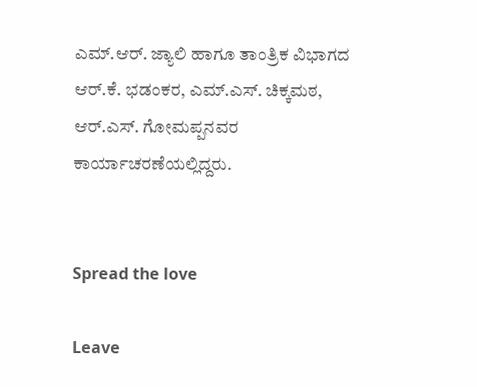ಎಮ್.ಆರ್. ಜ್ಯಾಲಿ ಹಾಗೂ ತಾಂತ್ರಿಕ ವಿಭಾಗದ ಆರ್.ಕೆ. ಭಡಂಕರ, ಎಮ್.ಎಸ್. ಚಿಕ್ಕಮಠ, ಆರ್.ಎಸ್. ಗೋಮಪ್ಪನವರ ಕಾರ್ಯಾಚರಣೆಯಲ್ಲಿದ್ದರು.


Spread the love

Leave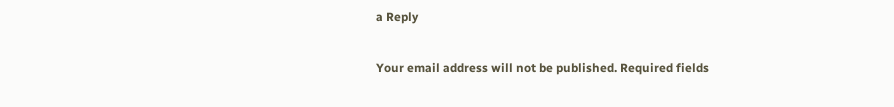a Reply

Your email address will not be published. Required fields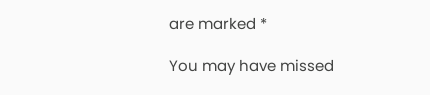are marked *

You may have missed